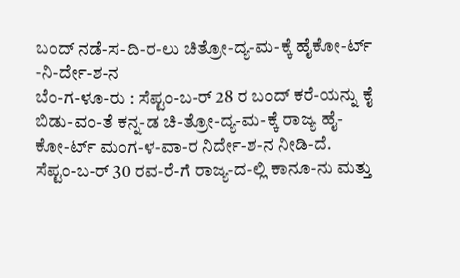ಬಂದ್ ನಡೆ-ಸ-ದಿ-ರ-ಲು ಚಿತ್ರೋ-ದ್ಯ-ಮ-ಕ್ಕೆ ಹೈಕೋ-ರ್ಟ್ -ನಿ-ರ್ದೇ-ಶ-ನ
ಬೆಂ-ಗ-ಳೂ-ರು : ಸೆಪ್ಟಂ-ಬ-ರ್ 28 ರ ಬಂದ್ ಕರೆ-ಯನ್ನು ಕೈ ಬಿಡು-ವಂ-ತೆ ಕನ್ನ-ಡ ಚಿ-ತ್ರೋ-ದ್ಯ-ಮ-ಕ್ಕೆ ರಾಜ್ಯ ಹೈ-ಕೋ-ರ್ಟ್ ಮಂಗ-ಳ-ವಾ-ರ ನಿರ್ದೇ-ಶ-ನ ನೀಡಿ-ದೆ.
ಸೆಪ್ಟಂ-ಬ-ರ್ 30 ರವ-ರೆ-ಗೆ ರಾಜ್ಯ-ದ-ಲ್ಲಿ ಕಾನೂ-ನು ಮತ್ತು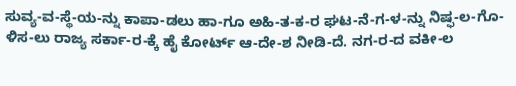ಸುವ್ಯ-ವ-ಸ್ಥೆ-ಯ-ನ್ನು ಕಾಪಾ-ಡಲು ಹಾ-ಗೂ ಅಹಿ-ತ-ಕ-ರ ಘಟ-ನೆ-ಗ-ಳ-ನ್ನು ನಿಷ್ಫ-ಲ-ಗೊ-ಳಿಸ-ಲು ರಾಜ್ಯ ಸರ್ಕಾ-ರ-ಕ್ಕೆ ಹೈ ಕೋರ್ಟ್ ಆ-ದೇ-ಶ ನೀಡಿ-ದೆ. ನಗ-ರ-ದ ವಕೀ-ಲ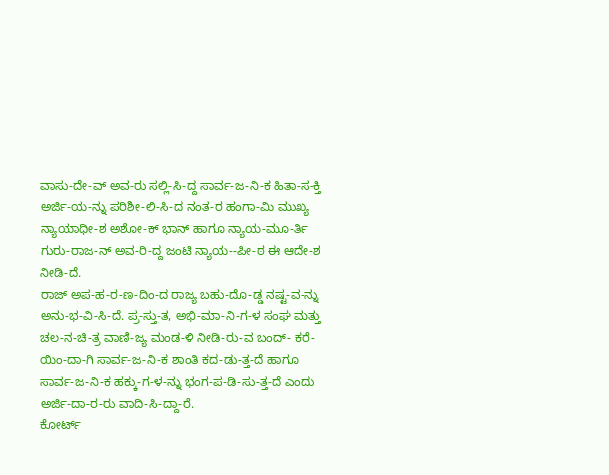ವಾಸು-ದೇ-ವ್ ಅವ-ರು ಸಲ್ಲಿ-ಸಿ-ದ್ದ ಸಾರ್ವ-ಜ-ನಿ-ಕ ಹಿತಾ-ಸ-ಕ್ತಿ ಅರ್ಜಿ-ಯ-ನ್ನು ಪರಿಶೀ-ಲಿ-ಸಿ-ದ ನಂತ-ರ ಹಂಗಾ-ಮಿ ಮುಖ್ಯ ನ್ಯಾಯಾಧೀ-ಶ ಅಶೋ-ಕ್ ಭಾನ್ ಹಾಗೂ ನ್ಯಾಯ-ಮೂ-ರ್ತಿ ಗುರು-ರಾಜ-ನ್ ಅವ-ರಿ-ದ್ದ ಜಂಟಿ ನ್ಯಾಯ--ಪೀ-ಠ ಈ ಆದೇ-ಶ ನೀಡಿ-ದೆ.
ರಾಜ್ ಅಪ-ಹ-ರ-ಣ-ದಿಂ-ದ ರಾಜ್ಯ ಬಹು-ದೊ-ಡ್ಡ ನಷ್ಟ-ವ-ನ್ನು ಅನು-ಭ-ವಿ-ಸಿ-ದೆ. ಪ್ರ-ಸ್ತು-ತ, ಅಭಿ-ಮಾ-ನಿ-ಗ-ಳ ಸಂಘ ಮತ್ತು ಚಲ-ನ-ಚಿ-ತ್ರ ವಾಣಿ-ಜ್ಯ ಮಂಡ-ಳಿ ನೀಡಿ-ರು-ವ ಬಂದ್- ಕರೆ-ಯಿಂ-ದಾ-ಗಿ ಸಾರ್ವ-ಜ-ನಿ-ಕ ಶಾಂತಿ ಕದ-ಡು-ತ್ತ-ದೆ ಹಾಗೂ ಸಾರ್ವ-ಜ-ನಿ-ಕ ಹಕ್ಕು-ಗ-ಳ-ನ್ನು ಭಂಗ-ಪ-ಡಿ-ಸು-ತ್ತ-ದೆ ಎಂದು ಅರ್ಜಿ-ದಾ-ರ-ರು ವಾದಿ-ಸಿ-ದ್ದಾ-ರೆ.
ಕೋರ್ಟ್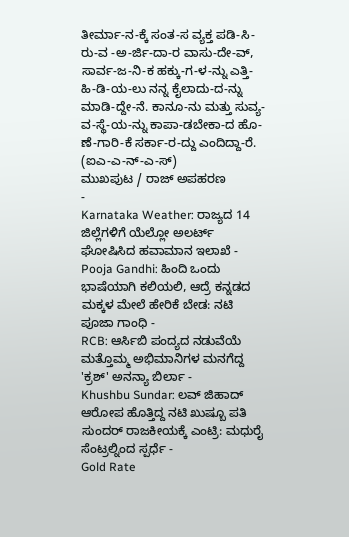ತೀರ್ಮಾ-ನ-ಕ್ಕೆ ಸಂತ-ಸ ವ್ಯಕ್ತ ಪಡಿ-ಸಿ-ರು-ವ -ಅ-ರ್ಜಿ-ದಾ-ರ ವಾಸು-ದೇ-ವ್, ಸಾರ್ವ-ಜ-ನಿ-ಕ ಹಕ್ಕು-ಗ-ಳ-ನ್ನು ಎತ್ತಿ-ಹಿ-ಡಿ-ಯ-ಲು ನನ್ನ ಕೈಲಾದು-ದ-ನ್ನು ಮಾಡಿ-ದ್ದೇ-ನೆ. ಕಾನೂ-ನು ಮತ್ತು ಸುವ್ಯ-ವ-ಸ್ಥೆ-ಯ-ನ್ನು ಕಾಪಾ-ಡಬೇಕಾ-ದ ಹೊ-ಣೆ-ಗಾರಿ-ಕೆ ಸರ್ಕಾ-ರ-ದ್ದು ಎಂದಿದ್ದಾ-ರೆ.
(ಐಎ-ಎ-ನ್-ಎ-ಸ್)
ಮುಖಪುಟ / ರಾಜ್ ಅಪಹರಣ
-
Karnataka Weather: ರಾಜ್ಯದ 14 ಜಿಲ್ಲೆಗಳಿಗೆ ಯೆಲ್ಲೋ ಅಲರ್ಟ್ ಘೋಷಿಸಿದ ಹವಾಮಾನ ಇಲಾಖೆ -
Pooja Gandhi: ಹಿಂದಿ ಒಂದು ಭಾಷೆಯಾಗಿ ಕಲಿಯಲಿ, ಆದ್ರೆ ಕನ್ನಡದ ಮಕ್ಕಳ ಮೇಲೆ ಹೇರಿಕೆ ಬೇಡ: ನಟಿ ಪೂಜಾ ಗಾಂಧಿ -
RCB: ಆರ್ಸಿಬಿ ಪಂದ್ಯದ ನಡುವೆಯೆ ಮತ್ತೊಮ್ಮ ಅಭಿಮಾನಿಗಳ ಮನಗೆದ್ದ 'ಕ್ರಶ್' ಅನನ್ಯಾ ಬಿರ್ಲಾ -
Khushbu Sundar: ಲವ್ ಜಿಹಾದ್ ಆರೋಪ ಹೊತ್ತಿದ್ದ ನಟಿ ಖುಷ್ಬೂ ಪತಿ ಸುಂದರ್ ರಾಜಕೀಯಕ್ಕೆ ಎಂಟ್ರಿ: ಮಧುರೈ ಸೆಂಟ್ರಲ್ನಿಂದ ಸ್ಪರ್ಧೆ -
Gold Rate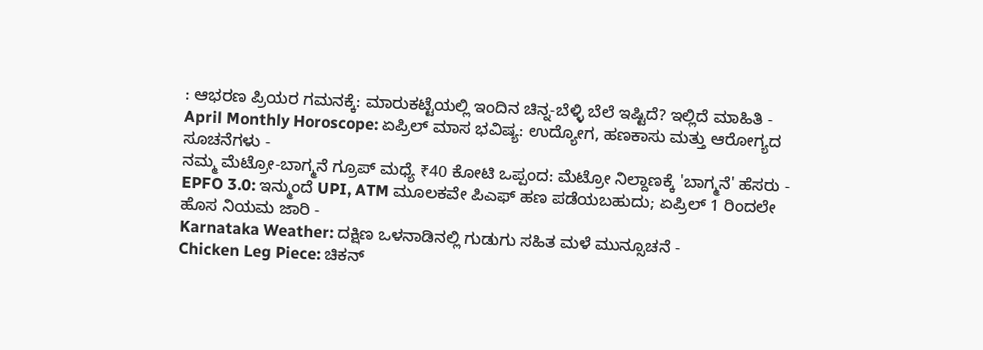: ಆಭರಣ ಪ್ರಿಯರ ಗಮನಕ್ಕೆ: ಮಾರುಕಟ್ಟೆಯಲ್ಲಿ ಇಂದಿನ ಚಿನ್ನ-ಬೆಳ್ಳಿ ಬೆಲೆ ಇಷ್ಟಿದೆ? ಇಲ್ಲಿದೆ ಮಾಹಿತಿ -
April Monthly Horoscope: ಏಪ್ರಿಲ್ ಮಾಸ ಭವಿಷ್ಯ: ಉದ್ಯೋಗ, ಹಣಕಾಸು ಮತ್ತು ಆರೋಗ್ಯದ ಸೂಚನೆಗಳು -
ನಮ್ಮ ಮೆಟ್ರೋ-ಬಾಗ್ಮನೆ ಗ್ರೂಪ್ ಮಧ್ಯೆ ₹40 ಕೋಟಿ ಒಪ್ಪಂದ: ಮೆಟ್ರೋ ನಿಲ್ದಾಣಕ್ಕೆ 'ಬಾಗ್ಮನೆ' ಹೆಸರು -
EPFO 3.0: ಇನ್ಮುಂದೆ UPI, ATM ಮೂಲಕವೇ ಪಿಎಫ್ ಹಣ ಪಡೆಯಬಹುದು; ಏಪ್ರಿಲ್ 1 ರಿಂದಲೇ ಹೊಸ ನಿಯಮ ಜಾರಿ -
Karnataka Weather: ದಕ್ಷಿಣ ಒಳನಾಡಿನಲ್ಲಿ ಗುಡುಗು ಸಹಿತ ಮಳೆ ಮುನ್ಸೂಚನೆ -
Chicken Leg Piece: ಚಿಕನ್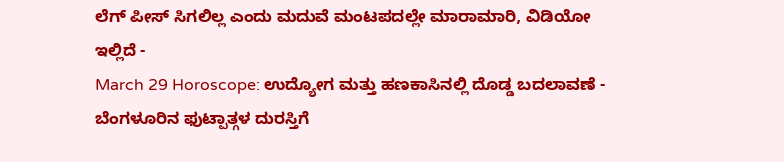ಲೆಗ್ ಪೀಸ್ ಸಿಗಲಿಲ್ಲ ಎಂದು ಮದುವೆ ಮಂಟಪದಲ್ಲೇ ಮಾರಾಮಾರಿ, ವಿಡಿಯೋ ಇಲ್ಲಿದೆ -
March 29 Horoscope: ಉದ್ಯೋಗ ಮತ್ತು ಹಣಕಾಸಿನಲ್ಲಿ ದೊಡ್ಡ ಬದಲಾವಣೆ -
ಬೆಂಗಳೂರಿನ ಫುಟ್ಪಾತ್ಗಳ ದುರಸ್ತಿಗೆ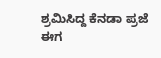ಶ್ರಮಿಸಿದ್ದ ಕೆನಡಾ ಪ್ರಜೆ ಈಗ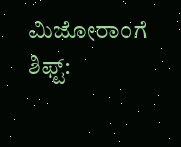ಮಿಜೋರಾಂಗೆ ಶಿಫ್ಟ್: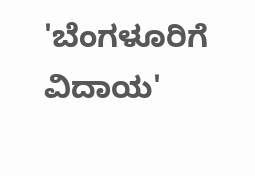'ಬೆಂಗಳೂರಿಗೆ ವಿದಾಯ'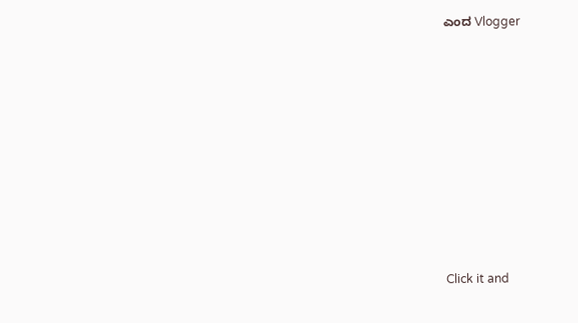ಎಂದ Vlogger












Click it and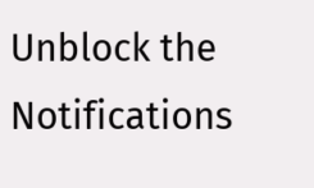Unblock the Notifications